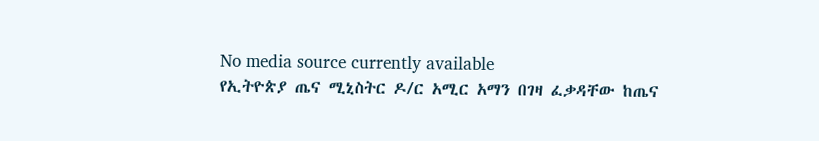No media source currently available
የኢትዮጵያ ጤና ሚኒስትር ዶ/ር አሚር አማን በገዛ ፈቃዳቸው ከጤና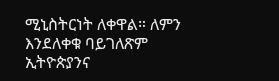ሚኒስትርነት ለቀዋል። ለምን እንደለቀቁ ባይገለጽም ኢትዮጵያንና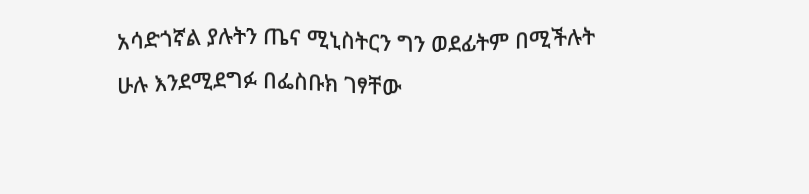አሳድጎኛል ያሉትን ጤና ሚኒስትርን ግን ወደፊትም በሚችሉት ሁሉ እንደሚደግፉ በፌስቡክ ገፃቸው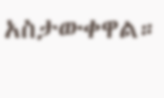አስታውቀዋል።